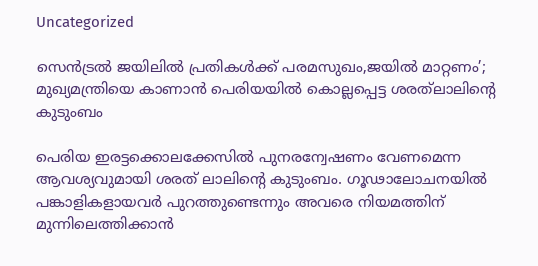Uncategorized

സെന്‍ട്രല്‍ ജയിലില്‍ പ്രതികള്‍ക്ക് പരമസുഖം,ജയില്‍ മാറ്റണം’; മുഖ്യമന്ത്രിയെ കാണാന്‍ പെരിയയില്‍ കൊല്ലപ്പെട്ട ശരത്‌ലാലിന്റെ കുടുംബം

പെരിയ ഇരട്ടക്കൊലക്കേസില്‍ പുനരന്വേഷണം വേണമെന്ന ആവശ്യവുമായി ശരത് ലാലിന്റെ കുടുംബം. ഗൂഢാലോചനയില്‍ പങ്കാളികളായവര്‍ പുറത്തുണ്ടെന്നും അവരെ നിയമത്തിന് മുന്നിലെത്തിക്കാന്‍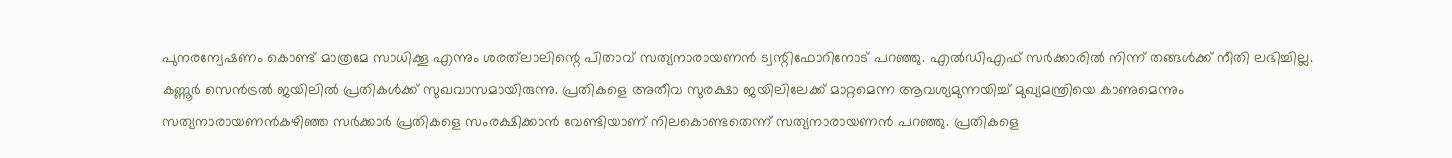പുനരന്വേഷണം കൊണ്ട് മാത്രമേ സാധിക്കൂ എന്നും ശരത്‌ലാലിന്റെ പിതാവ് സത്യനാരായണന്‍ ട്വന്റിഫോറിനോട് പറഞ്ഞു. എല്‍ഡിഎഫ് സര്‍ക്കാരില്‍ നിന്ന് തങ്ങള്‍ക്ക് നീതി ലഭിച്ചില്ല. കണ്ണൂര്‍ സെന്‍ട്രല്‍ ജയിലില്‍ പ്രതികള്‍ക്ക് സുഖവാസമായിരുന്നു. പ്രതികളെ അതീവ സുരക്ഷാ ജയിലിലേക്ക് മാറ്റമെന്ന ആവശ്യമുന്നയിച്ച് മുഖ്യമന്ത്രിയെ കാണുമെന്നും സത്യനാരായണന്‍കഴിഞ്ഞ സര്‍ക്കാര്‍ പ്രതികളെ സംരക്ഷിക്കാന്‍ വേണ്ടിയാണ് നിലകൊണ്ടതെന്ന് സത്യനാരായണന്‍ പറഞ്ഞു. പ്രതികളെ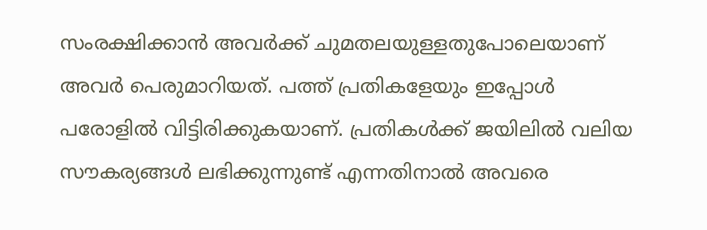സംരക്ഷിക്കാന്‍ അവര്‍ക്ക് ചുമതലയുള്ളതുപോലെയാണ് അവര്‍ പെരുമാറിയത്. പത്ത് പ്രതികളേയും ഇപ്പോള്‍ പരോളില്‍ വിട്ടിരിക്കുകയാണ്. പ്രതികള്‍ക്ക് ജയിലില്‍ വലിയ സൗകര്യങ്ങള്‍ ലഭിക്കുന്നുണ്ട് എന്നതിനാല്‍ അവരെ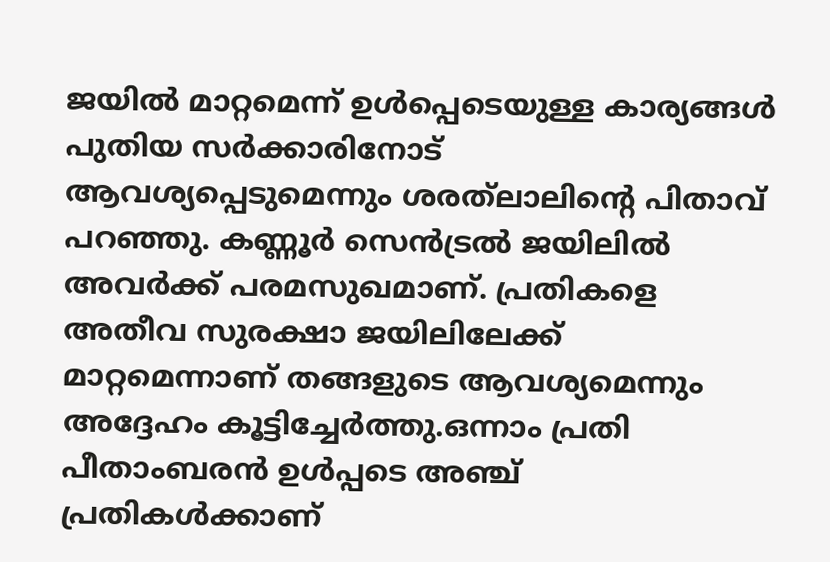ജയില്‍ മാറ്റമെന്ന് ഉള്‍പ്പെടെയുള്ള കാര്യങ്ങള്‍ പുതിയ സര്‍ക്കാരിനോട് ആവശ്യപ്പെടുമെന്നും ശരത്‌ലാലിന്റെ പിതാവ് പറഞ്ഞു. കണ്ണൂര്‍ സെന്‍ട്രല്‍ ജയിലില്‍ അവര്‍ക്ക് പരമസുഖമാണ്. പ്രതികളെ അതീവ സുരക്ഷാ ജയിലിലേക്ക് മാറ്റമെന്നാണ് തങ്ങളുടെ ആവശ്യമെന്നും അദ്ദേഹം കൂട്ടിച്ചേര്‍ത്തു.ഒന്നാം പ്രതി പീതാംബരന്‍ ഉള്‍പ്പടെ അഞ്ച് പ്രതികള്‍ക്കാണ്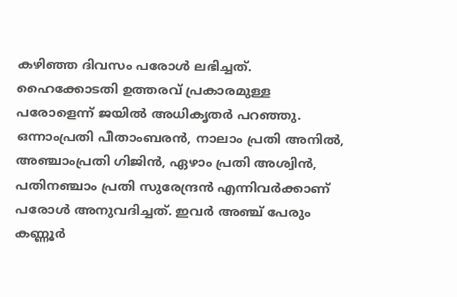കഴിഞ്ഞ ദിവസം പരോള്‍ ലഭിച്ചത്. ഹൈക്കോടതി ഉത്തരവ് പ്രകാരമുള്ള പരോളെന്ന് ജയില്‍ അധികൃതര്‍ പറഞ്ഞു. ഒന്നാംപ്രതി പീതാംബരന്‍, നാലാം പ്രതി അനില്‍, അഞ്ചാംപ്രതി ഗിജിന്‍, ഏഴാം പ്രതി അശ്വിന്‍, പതിനഞ്ചാം പ്രതി സുരേന്ദ്രന്‍ എന്നിവര്‍ക്കാണ് പരോള്‍ അനുവദിച്ചത്. ഇവര്‍ അഞ്ച് പേരും കണ്ണൂര്‍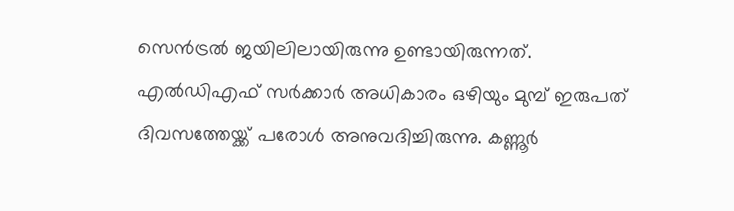സെന്‍ട്രല്‍ ജയിലിലായിരുന്നു ഉണ്ടായിരുന്നത്. എല്‍ഡിഎഫ് സര്‍ക്കാര്‍ അധികാരം ഒഴിയും മുമ്പ് ഇരുപത് ദിവസത്തേയ്ക്ക് പരോള്‍ അനുവദിച്ചിരുന്നു. കണ്ണൂര്‍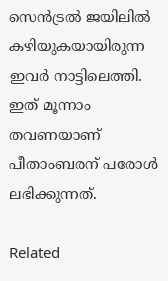സെന്‍ട്രല്‍ ജയിലില്‍ കഴിയുകയായിരുന്ന ഇവര്‍ നാട്ടിലെത്തി. ഇത് മൂന്നാം തവണയാണ് പീതാംബരന് പരോള്‍ ലഭിക്കുന്നത്.

Related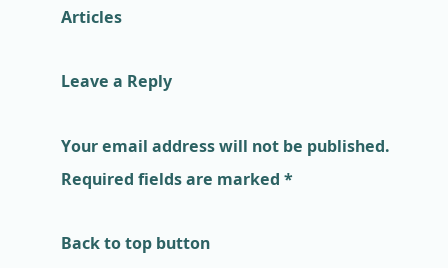Articles

Leave a Reply

Your email address will not be published. Required fields are marked *

Back to top button